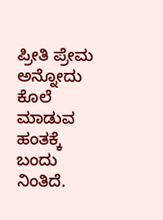ಪ್ರೀತಿ ಪ್ರೇಮ ಅನ್ನೋದು ಕೊಲೆ ಮಾಡುವ ಹಂತಕ್ಕೆ ಬಂದು ನಿಂತಿದೆ.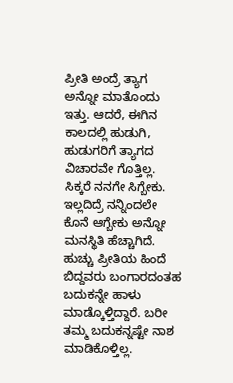ಪ್ರೀತಿ ಅಂದ್ರೆ ತ್ಯಾಗ ಅನ್ನೋ ಮಾತೊಂದು ಇತ್ತು. ಆದರೆ, ಈಗಿನ ಕಾಲದಲ್ಲಿ ಹುಡುಗಿ, ಹುಡುಗರಿಗೆ ತ್ಯಾಗದ ವಿಚಾರವೇ ಗೊತ್ತಿಲ್ಲ. ಸಿಕ್ಕರೆ ನನಗೇ ಸಿಗ್ಬೇಕು. ಇಲ್ಲದಿದ್ರೆ ನನ್ನಿಂದಲೇ ಕೊನೆ ಆಗ್ಬೇಕು ಅನ್ನೋ ಮನಸ್ಥಿತಿ ಹೆಚ್ಚಾಗಿದೆ. ಹುಚ್ಚು ಪ್ರೀತಿಯ ಹಿಂದೆ ಬಿದ್ದವರು ಬಂಗಾರದಂತಹ ಬದುಕನ್ನೇ ಹಾಳು ಮಾಡ್ಕೊಳ್ತಿದ್ದಾರೆ. ಬರೀ ತಮ್ಮ ಬದುಕನ್ನಷ್ಟೇ ನಾಶ ಮಾಡಿಕೊಳ್ತಿಲ್ಲ.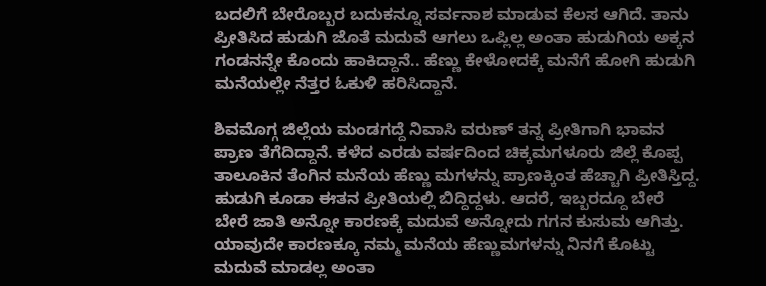ಬದಲಿಗೆ ಬೇರೊಬ್ಬರ ಬದುಕನ್ನೂ ಸರ್ವನಾಶ ಮಾಡುವ ಕೆಲಸ ಆಗಿದೆ. ತಾನು ಪ್ರೀತಿಸಿದ ಹುಡುಗಿ ಜೊತೆ ಮದುವೆ ಆಗಲು ಒಪ್ಲಿಲ್ಲ ಅಂತಾ ಹುಡುಗಿಯ ಅಕ್ಕನ ಗಂಡನನ್ನೇ ಕೊಂದು ಹಾಕಿದ್ದಾನೆ.. ಹೆಣ್ಣು ಕೇಳೋದಕ್ಕೆ ಮನೆಗೆ ಹೋಗಿ ಹುಡುಗಿ ಮನೆಯಲ್ಲೇ ನೆತ್ತರ ಓಕುಳಿ ಹರಿಸಿದ್ದಾನೆ.

ಶಿವಮೊಗ್ಗ ಜಿಲ್ಲೆಯ ಮಂಡಗದ್ದೆ ನಿವಾಸಿ ವರುಣ್ ತನ್ನ ಪ್ರೀತಿಗಾಗಿ ಭಾವನ ಪ್ರಾಣ ತೆಗೆದಿದ್ದಾನೆ. ಕಳೆದ ಎರಡು ವರ್ಷದಿಂದ ಚಿಕ್ಕಮಗಳೂರು ಜಿಲ್ಲೆ ಕೊಪ್ಪ ತಾಲೂಕಿನ ತೆಂಗಿನ ಮನೆಯ ಹೆಣ್ಣು ಮಗಳನ್ನು ಪ್ರಾಣಕ್ಕಿಂತ ಹೆಚ್ಚಾಗಿ ಪ್ರೀತಿಸ್ತಿದ್ದ. ಹುಡುಗಿ ಕೂಡಾ ಈತನ ಪ್ರೀತಿಯಲ್ಲಿ ಬಿದ್ದಿದ್ದಳು. ಆದರೆ, ಇಬ್ಬರದ್ದೂ ಬೇರೆ ಬೇರೆ ಜಾತಿ ಅನ್ನೋ ಕಾರಣಕ್ಕೆ ಮದುವೆ ಅನ್ನೋದು ಗಗನ ಕುಸುಮ ಆಗಿತ್ತು. ಯಾವುದೇ ಕಾರಣಕ್ಕೂ ನಮ್ಮ ಮನೆಯ ಹೆಣ್ಣುಮಗಳನ್ನು ನಿನಗೆ ಕೊಟ್ಟು ಮದುವೆ ಮಾಡಲ್ಲ ಅಂತಾ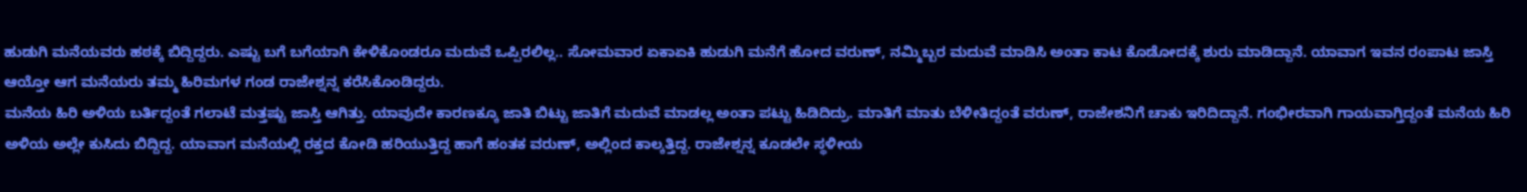ಹುಡುಗಿ ಮನೆಯವರು ಹಠಕ್ಕೆ ಬಿದ್ದಿದ್ದರು. ಎಷ್ಟು ಬಗೆ ಬಗೆಯಾಗಿ ಕೇಳಿಕೊಂಡರೂ ಮದುವೆ ಒಪ್ಪಿರಲಿಲ್ಲ.. ಸೋಮವಾರ ಏಕಾಏಕಿ ಹುಡುಗಿ ಮನೆಗೆ ಹೋದ ವರುಣ್, ನಮ್ಮಿಬ್ಬರ ಮದುವೆ ಮಾಡಿಸಿ ಅಂತಾ ಕಾಟ ಕೊಡೋದಕ್ಕೆ ಶುರು ಮಾಡಿದ್ದಾನೆ. ಯಾವಾಗ ಇವನ ರಂಪಾಟ ಜಾಸ್ತಿ ಆಯ್ತೋ ಆಗ ಮನೆಯರು ತಮ್ಮ ಹಿರಿಮಗಳ ಗಂಡ ರಾಜೇಶ್ನನ್ನ ಕರೆಸಿಕೊಂಡಿದ್ದರು.
ಮನೆಯ ಹಿರಿ ಅಳಿಯ ಬರ್ತಿದ್ದಂತೆ ಗಲಾಟೆ ಮತ್ತಷ್ಟು ಜಾಸ್ತಿ ಆಗಿತ್ತು. ಯಾವುದೇ ಕಾರಣಕ್ಕೂ ಜಾತಿ ಬಿಟ್ಟು ಜಾತಿಗೆ ಮದುವೆ ಮಾಡಲ್ಲ ಅಂತಾ ಪಟ್ಟು ಹಿಡಿದಿದ್ರು. ಮಾತಿಗೆ ಮಾತು ಬೆಳೀತಿದ್ದಂತೆ ವರುಣ್, ರಾಜೇಶನಿಗೆ ಚಾಕು ಇರಿದಿದ್ದಾನೆ. ಗಂಭೀರವಾಗಿ ಗಾಯವಾಗ್ತಿದ್ದಂತೆ ಮನೆಯ ಹಿರಿ ಅಳಿಯ ಅಲ್ಲೇ ಕುಸಿದು ಬಿದ್ದಿದ್ದ. ಯಾವಾಗ ಮನೆಯಲ್ಲಿ ರಕ್ತದ ಕೋಡಿ ಹರಿಯುತ್ತಿದ್ದ ಹಾಗೆ ಹಂತಕ ವರುಣ್, ಅಲ್ಲಿಂದ ಕಾಲ್ಕತ್ತಿದ್ದ. ರಾಜೇಶ್ನನ್ನ ಕೂಡಲೇ ಸ್ಥಳೀಯ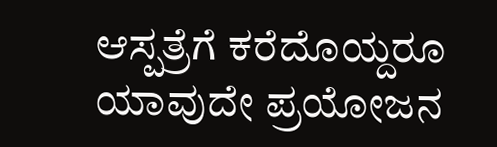ಆಸ್ಪತ್ರೆಗೆ ಕರೆದೊಯ್ದರೂ ಯಾವುದೇ ಪ್ರಯೋಜನ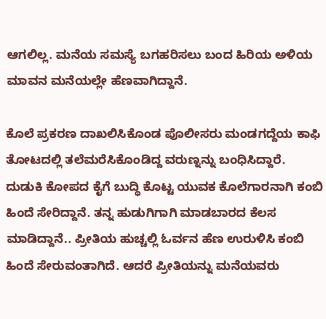ಆಗಲಿಲ್ಲ. ಮನೆಯ ಸಮಸ್ಯೆ ಬಗಹರಿಸಲು ಬಂದ ಹಿರಿಯ ಅಳಿಯ ಮಾವನ ಮನೆಯಲ್ಲೇ ಹೆಣವಾಗಿದ್ದಾನೆ.

ಕೊಲೆ ಪ್ರಕರಣ ದಾಖಲಿಸಿಕೊಂಡ ಪೊಲೀಸರು ಮಂಡಗದ್ದೆಯ ಕಾಫಿ ತೋಟದಲ್ಲಿ ತಲೆಮರೆಸಿಕೊಂಡಿದ್ದ ವರುಣ್ನನ್ನು ಬಂಧಿಸಿದ್ದಾರೆ. ದುಡುಕಿ ಕೋಪದ ಕೈಗೆ ಬುದ್ಧಿ ಕೊಟ್ಟ ಯುವಕ ಕೊಲೆಗಾರನಾಗಿ ಕಂಬಿ ಹಿಂದೆ ಸೇರಿದ್ದಾನೆ. ತನ್ನ ಹುಡುಗಿಗಾಗಿ ಮಾಡಬಾರದ ಕೆಲಸ ಮಾಡಿದ್ದಾನೆ.. ಪ್ರೀತಿಯ ಹುಚ್ಚಲ್ಲಿ ಓರ್ವನ ಹೆಣ ಉರುಳಿಸಿ ಕಂಬಿ ಹಿಂದೆ ಸೇರುವಂತಾಗಿದೆ. ಆದರೆ ಪ್ರೀತಿಯನ್ನು ಮನೆಯವರು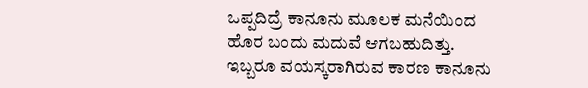ಒಪ್ಪದಿದ್ರೆ ಕಾನೂನು ಮೂಲಕ ಮನೆಯಿಂದ ಹೊರ ಬಂದು ಮದುವೆ ಆಗಬಹುದಿತ್ತು. ಇಬ್ಬರೂ ವಯಸ್ಕರಾಗಿರುವ ಕಾರಣ ಕಾನೂನು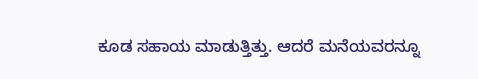ಕೂಡ ಸಹಾಯ ಮಾಡುತ್ತಿತ್ತು. ಆದರೆ ಮನೆಯವರನ್ನೂ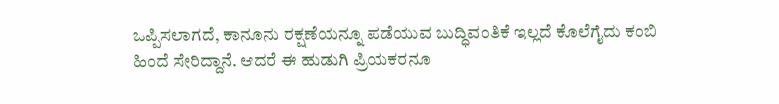ಒಪ್ಪಿಸಲಾಗದೆ, ಕಾನೂನು ರಕ್ಷಣೆಯನ್ನೂ ಪಡೆಯುವ ಬುದ್ಧಿವಂತಿಕೆ ಇಲ್ಲದೆ ಕೊಲೆಗೈದು ಕಂಬಿ ಹಿಂದೆ ಸೇರಿದ್ದಾನೆ. ಆದರೆ ಈ ಹುಡುಗಿ ಪ್ರಿಯಕರನೂ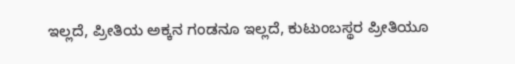ಇಲ್ಲದೆ, ಪ್ರೀತಿಯ ಅಕ್ಕನ ಗಂಡನೂ ಇಲ್ಲದೆ, ಕುಟುಂಬಸ್ಥರ ಪ್ರೀತಿಯೂ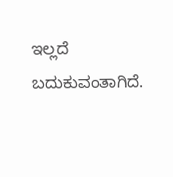ಇಲ್ಲದೆ ಬದುಕುವಂತಾಗಿದೆ.